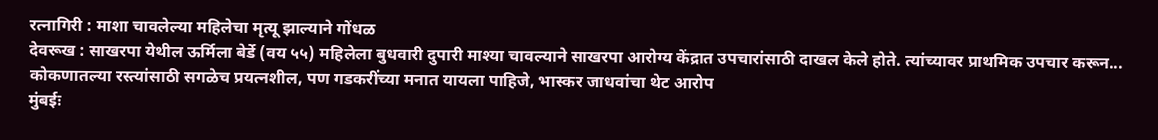रत्नागिरी : माशा चावलेल्या महिलेचा मृत्यू झाल्याने गोंधळ
देवरूख : साखरपा येथील ऊर्मिला बेर्डे (वय ५५) महिलेला बुधवारी दुपारी माश्या चावल्याने साखरपा आरोग्य केंद्रात उपचारांसाठी दाखल केले होते. त्यांच्यावर प्राथमिक उपचार करून...
कोकणातल्या रस्त्यांसाठी सगळेच प्रयत्नशील, पण गडकरींच्या मनात यायला पाहिजे, भास्कर जाधवांचा थेट आरोप
मुंबईः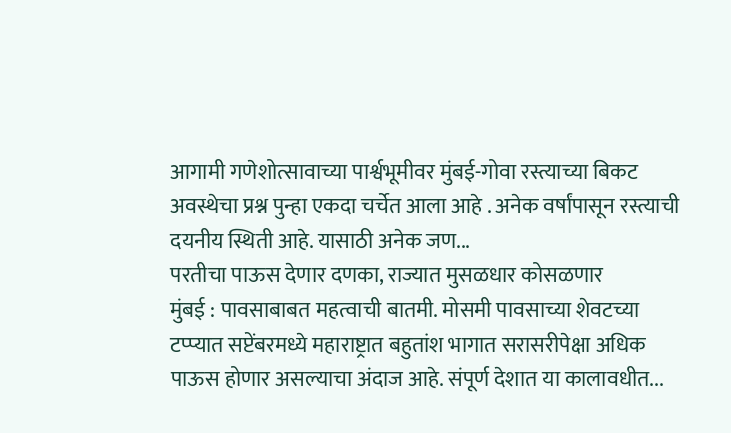आगामी गणेशोत्सावाच्या पार्श्वभूमीवर मुंबई-गोवा रस्त्याच्या बिकट अवस्थेचा प्रश्न पुन्हा एकदा चर्चेत आला आहे . अनेक वर्षांपासून रस्त्याची दयनीय स्थिती आहे. यासाठी अनेक जण...
परतीचा पाऊस देणार दणका, राज्यात मुसळधार कोसळणार
मुंबई : पावसाबाबत महत्वाची बातमी. मोसमी पावसाच्या शेवटच्या टप्प्यात सप्टेंबरमध्ये महाराष्ट्रात बहुतांश भागात सरासरीपेक्षा अधिक पाऊस होणार असल्याचा अंदाज आहे. संपूर्ण देशात या कालावधीत...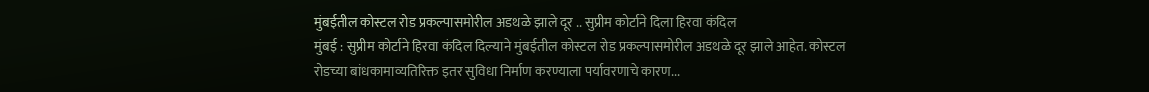मुंबईतील कोस्टल रोड प्रकल्पासमोरील अडथळे झाले दूर .. सुप्रीम कोर्टाने दिला हिरवा कंदिल
मुंबई : सुप्रीम कोर्टाने हिरवा कंदिल दिल्याने मुंबईतील कोस्टल रोड प्रकल्पासमोरील अडथळे दूर झाले आहेत. कोस्टल रोडच्या बांधकामाव्यतिरिक्त इतर सुविधा निर्माण करण्याला पर्यावरणाचे कारण...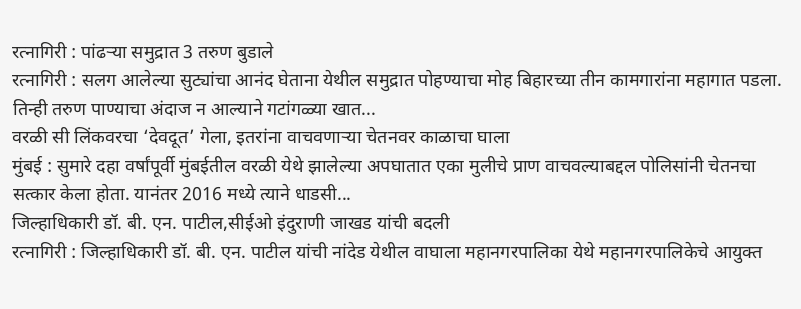रत्नागिरी : पांढऱ्या समुद्रात 3 तरुण बुडाले
रत्नागिरी : सलग आलेल्या सुट्यांचा आनंद घेताना येथील समुद्रात पोहण्याचा मोह बिहारच्या तीन कामगारांना महागात पडला. तिन्ही तरुण पाण्याचा अंदाज न आल्याने गटांगळ्या खात...
वरळी सी लिंकवरचा ‘देवदूत’ गेला, इतरांना वाचवणाऱ्या चेतनवर काळाचा घाला
मुंबई : सुमारे दहा वर्षांपूर्वी मुंबईतील वरळी येथे झालेल्या अपघातात एका मुलीचे प्राण वाचवल्याबद्दल पोलिसांनी चेतनचा सत्कार केला होता. यानंतर 2016 मध्ये त्याने धाडसी...
जिल्हाधिकारी डॉ. बी. एन. पाटील,सीईओ इंदुराणी जाखड यांची बदली
रत्नागिरी : जिल्हाधिकारी डॉ. बी. एन. पाटील यांची नांदेड येथील वाघाला महानगरपालिका येथे महानगरपालिकेचे आयुक्त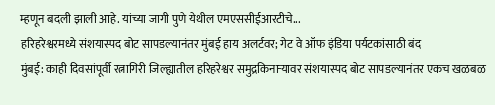म्हणून बदली झाली आहे. यांच्या जागी पुणे येथील एमएससीईआरटीचे...
हरिहरेश्वरमध्ये संशयास्पद बोट सापडल्यानंतर मुंबई हाय अलर्टवर; गेट वे ऑफ इंडिया पर्यटकांसाठी बंद
मुंबई: काही दिवसांपूर्वी रत्नागिरी जिल्ह्यातील हरिहरेश्वर समुद्रकिनाऱ्यावर संशयास्पद बोट सापडल्यानंतर एकच खळबळ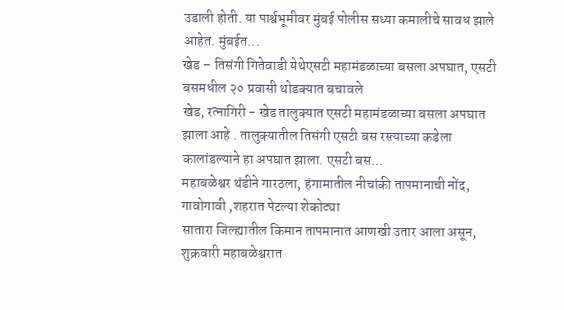उडाली होती. या पार्श्वभूमीवर मुंबई पोलीस सध्या कमालीचे सावध झाले आहेत. मुंबईत...
खेड – तिसंगी गितेवाडी येथेएसटी महामंडळाच्या बसला अपघात, एसटी बसमधील २० प्रवासी थोडक्यात बचावले
खेड, रत्नागिरी - खेड तालुक्यात एसटी महामंडळाच्या बसला अपघात झाला आहे . तालुक्यातील तिसंगी एसटी बस रस्त्याच्या कडेला कालांडल्याने हा अपघात झाला. एसटी बस...
महाबळेश्वर थंडीने गारठला, हंगामातील नीचांकी तापमानाची नोंद, गावोगावी ,शहरात पेटल्या शेकोट्या
सातारा जिल्ह्यातील किमान तापमानात आणखी उतार आला असून, शुक्रवारी महाबळेश्वरात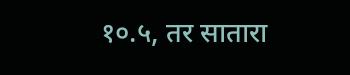१०.५, तर सातारा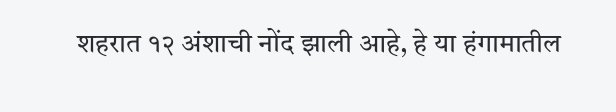शहरात १२ अंशाची नोंद झाली आहे, हे या हंगामातील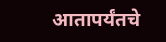आतापर्यंतचे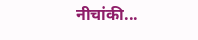नीचांकी...